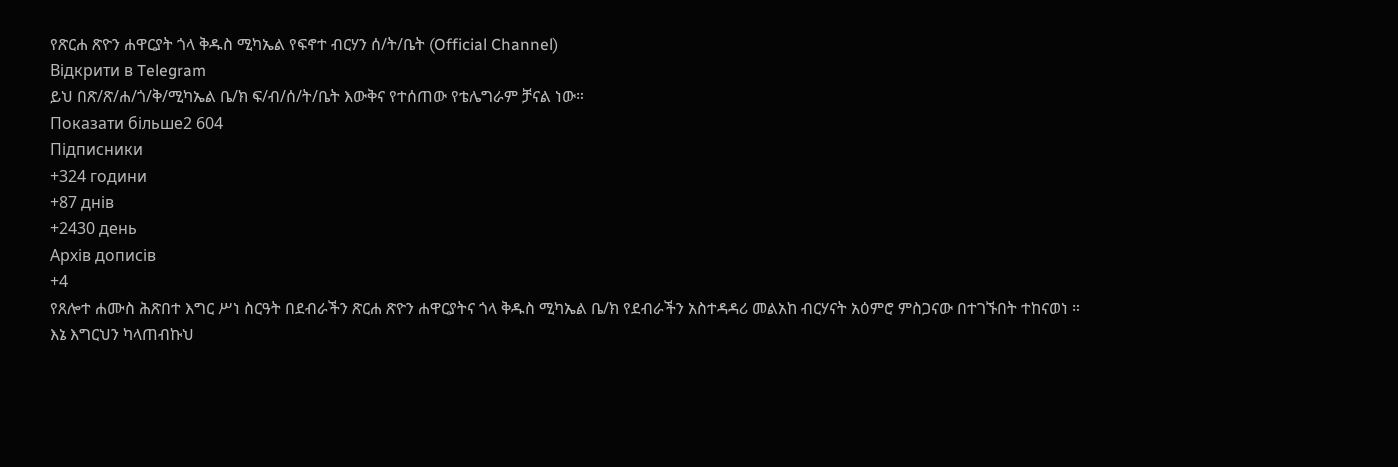የጽርሐ ጽዮን ሐዋርያት ጎላ ቅዱስ ሚካኤል የፍኖተ ብርሃን ሰ/ት/ቤት (Official Channel)
Відкрити в Telegram
ይህ በጽ/ጽ/ሐ/ጎ/ቅ/ሚካኤል ቤ/ክ ፍ/ብ/ሰ/ት/ቤት እውቅና የተሰጠው የቴሌግራም ቻናል ነው።
Показати більше2 604
Підписники
+324 години
+87 днів
+2430 день
Архів дописів
+4
የጸሎተ ሐሙስ ሕጽበተ እግር ሥነ ስርዓት በደብራችን ጽርሐ ጽዮን ሐዋርያትና ጎላ ቅዱስ ሚካኤል ቤ/ክ የደብራችን አስተዳዳሪ መልአከ ብርሃናት አዕምሮ ምስጋናው በተገኙበት ተከናወነ ።
እኔ እግርህን ካላጠብኩህ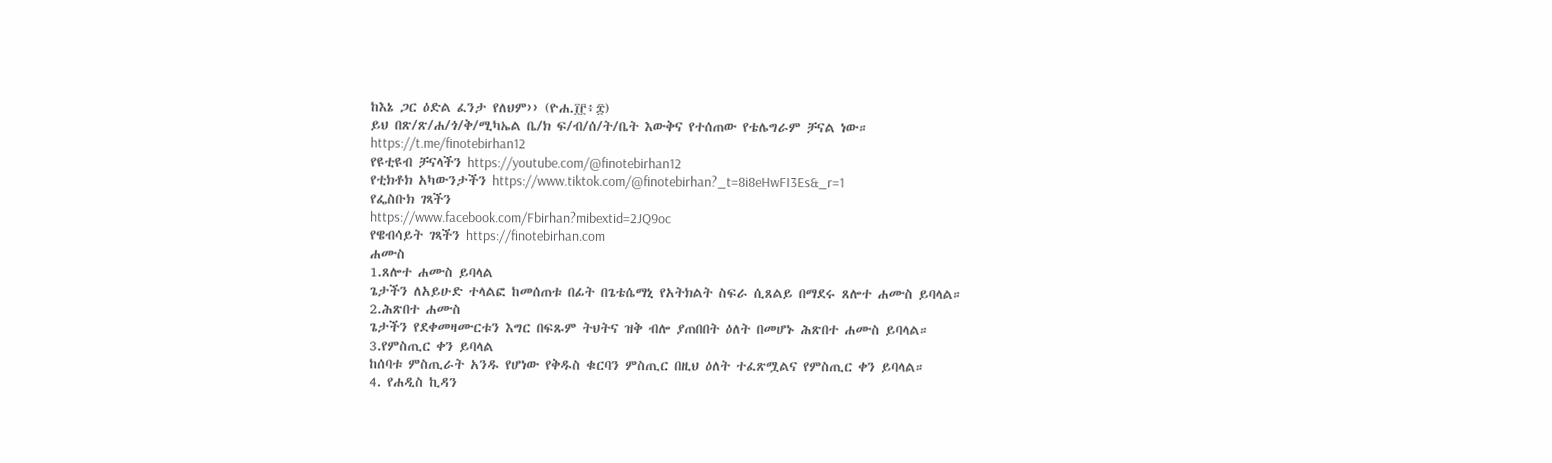ከእኔ ጋር ዕድል ፈንታ የለህም›› (ዮሐ.፲፫፥፰)
ይህ በጽ/ጽ/ሐ/ጎ/ቅ/ሚካኤል ቤ/ክ ፍ/ብ/ሰ/ት/ቤት እውቅና የተሰጠው የቴሌግራም ቻናል ነው።
https://t.me/finotebirhan12
የዩቲዩብ ቻናላችን https://youtube.com/@finotebirhan12
የቲክቶክ አካውንታችን https://www.tiktok.com/@finotebirhan?_t=8i8eHwFI3Es&_r=1
የፌስቡክ ገጻችን
https://www.facebook.com/Fbirhan?mibextid=2JQ9oc
የዌብሳይት ገጻችን https://finotebirhan.com
ሐሙስ
1.ጸሎተ ሐሙስ ይባላል
ጌታችን ለአይሁድ ተላልፎ ከመሰጠቱ በፊት በጌቴሴማኒ የአትክልት ስፍራ ሲጸልይ በማደሩ ጸሎተ ሐሙስ ይባላል።
2.ሕጽበተ ሐሙስ
ጌታችን የደቀመዛሙርቱን እግር በፍጹም ትህትና ዝቅ ብሎ ያጠበበት ዕለት በመሆኑ ሕጽበተ ሐሙስ ይባላል።
3.የምስጢር ቀን ይባላል
ከሰባቱ ምስጢራት አንዱ የሆነው የቅዱስ ቁርባን ምስጢር በዚህ ዕለት ተፈጽሟልና የምስጢር ቀን ይባላል።
4. የሐዲስ ኪዳን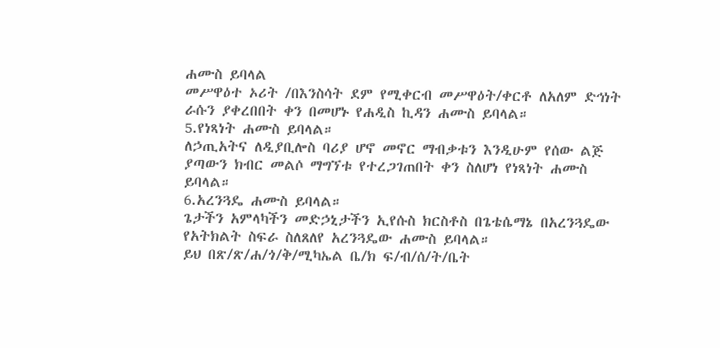ሐሙስ ይባላል
መሥዋዕተ ኦሪት /በእንስሳት ደም የሚቀርብ መሥዋዕት/ቀርቶ ለአለም ድኅነት ራሱን ያቀረበበት ቀን በመሆኑ የሐዲስ ኪዳን ሐሙስ ይባላል።
5.የነጻነት ሐሙስ ይባላል።
ለኃጢአትና ለዲያቢሎስ ባሪያ ሆኖ መኖር ማብቃቱን እንዲሁም የሰው ልጅ ያጣውን ክብር መልሶ ማግኘቱ የተረጋገጠበት ቀን ስለሆነ የነጻነት ሐሙስ ይባላል።
6.አረንጓዴ ሐሙስ ይባላል።
ጌታችን አምላካችን መድኃኒታችን ኢየሱስ ክርስቶስ በጌቴሴማኔ በአረንጓዴው የአትክልት ስፍራ ስለጸለየ አረንጓዴው ሐሙስ ይባላል።
ይህ በጽ/ጽ/ሐ/ጎ/ቅ/ሚካኤል ቤ/ክ ፍ/ብ/ሰ/ት/ቤት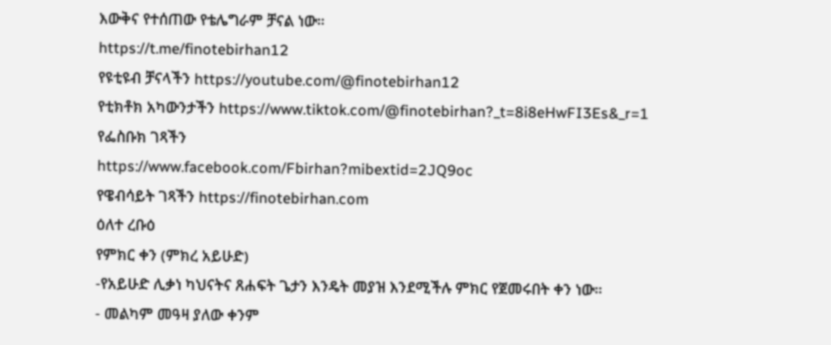እውቅና የተሰጠው የቴሌግራም ቻናል ነው።
https://t.me/finotebirhan12
የዩቲዩብ ቻናላችን https://youtube.com/@finotebirhan12
የቲክቶክ አካውንታችን https://www.tiktok.com/@finotebirhan?_t=8i8eHwFI3Es&_r=1
የፌስቡክ ገጻችን
https://www.facebook.com/Fbirhan?mibextid=2JQ9oc
የዌብሳይት ገጻችን https://finotebirhan.com
ዕለተ ረቡዕ
የምክር ቀን (ምክረ አይሁድ)
-የአይሁድ ሊቃነ ካህናትና ጸሐፍት ጌታን እንዴት መያዝ እንደሚችሉ ምክር የጀመሩበት ቀን ነው።
- መልካም መዓዛ ያለው ቀንም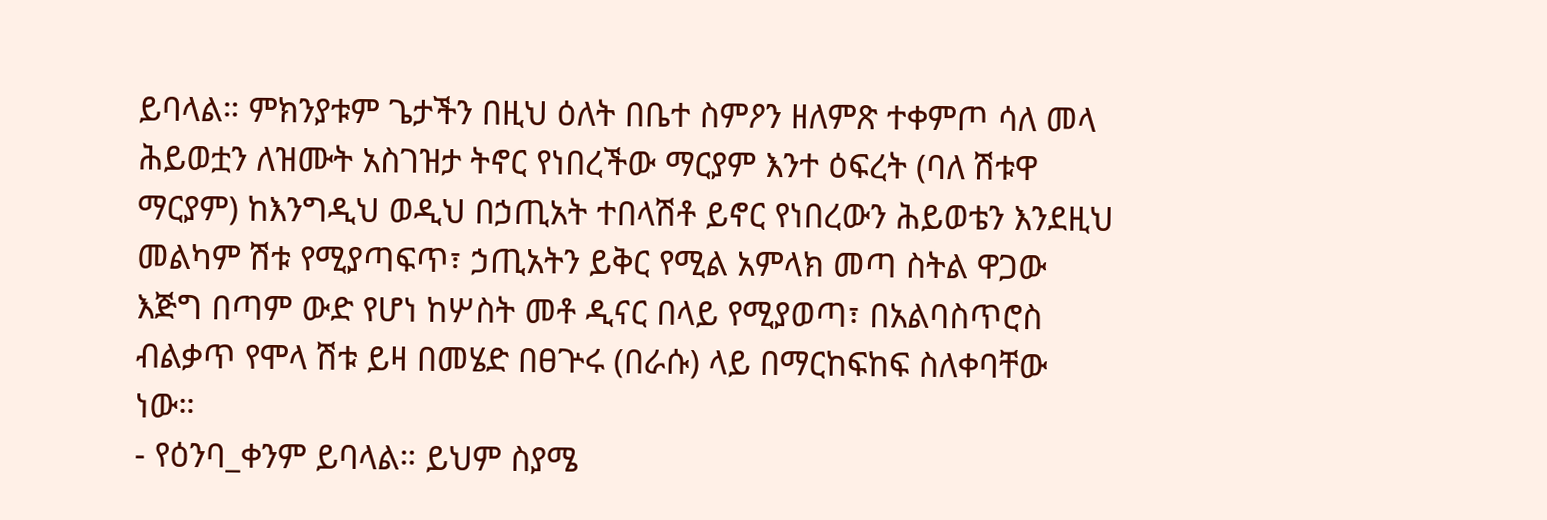ይባላል። ምክንያቱም ጌታችን በዚህ ዕለት በቤተ ስምዖን ዘለምጽ ተቀምጦ ሳለ መላ ሕይወቷን ለዝሙት አስገዝታ ትኖር የነበረችው ማርያም እንተ ዕፍረት (ባለ ሽቱዋ ማርያም) ከእንግዲህ ወዲህ በኃጢአት ተበላሽቶ ይኖር የነበረውን ሕይወቴን እንደዚህ መልካም ሽቱ የሚያጣፍጥ፣ ኃጢአትን ይቅር የሚል አምላክ መጣ ስትል ዋጋው እጅግ በጣም ውድ የሆነ ከሦስት መቶ ዲናር በላይ የሚያወጣ፣ በአልባስጥሮስ ብልቃጥ የሞላ ሽቱ ይዛ በመሄድ በፀጕሩ (በራሱ) ላይ በማርከፍከፍ ስለቀባቸው ነው።
- የዕንባ_ቀንም ይባላል። ይህም ስያሜ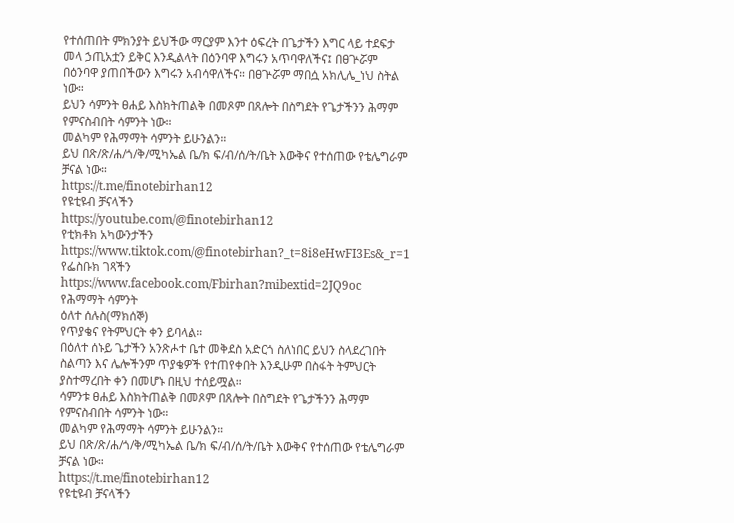የተሰጠበት ምክንያት ይህችው ማርያም እንተ ዕፍረት በጌታችን እግር ላይ ተደፍታ መላ ኃጢአቷን ይቅር እንዲልላት በዕንባዋ እግሩን አጥባዋለችና፤ በፀጕሯም በዕንባዋ ያጠበችውን እግሩን አብሳዋለችና። በፀጕሯም ማበሷ አክሊሌ_ነህ ስትል ነው።
ይህን ሳምንት ፀሐይ እስክትጠልቅ በመጾም በጸሎት በስግደት የጌታችንን ሕማም የምናስብበት ሳምንት ነው።
መልካም የሕማማት ሳምንት ይሁንልን።
ይህ በጽ/ጽ/ሐ/ጎ/ቅ/ሚካኤል ቤ/ክ ፍ/ብ/ሰ/ት/ቤት እውቅና የተሰጠው የቴሌግራም ቻናል ነው።
https://t.me/finotebirhan12
የዩቲዩብ ቻናላችን
https://youtube.com/@finotebirhan12
የቲክቶክ አካውንታችን https://www.tiktok.com/@finotebirhan?_t=8i8eHwFI3Es&_r=1
የፌስቡክ ገጻችን https://www.facebook.com/Fbirhan?mibextid=2JQ9oc
የሕማማት ሳምንት
ዕለተ ሰሉስ(ማክሰኞ)
የጥያቄና የትምህርት ቀን ይባላል።
በዕለተ ሰኑይ ጌታችን አንጽሖተ ቤተ መቅደስ አድርጎ ስለነበር ይህን ስላደረገበት ስልጣን እና ሌሎችንም ጥያቄዎች የተጠየቀበት እንዲሁም በስፋት ትምህርት ያስተማረበት ቀን በመሆኑ በዚህ ተሰይሟል።
ሳምንቱ ፀሐይ እስክትጠልቅ በመጾም በጸሎት በስግደት የጌታችንን ሕማም የምናስብበት ሳምንት ነው።
መልካም የሕማማት ሳምንት ይሁንልን።
ይህ በጽ/ጽ/ሐ/ጎ/ቅ/ሚካኤል ቤ/ክ ፍ/ብ/ሰ/ት/ቤት እውቅና የተሰጠው የቴሌግራም ቻናል ነው።
https://t.me/finotebirhan12
የዩቲዩብ ቻናላችን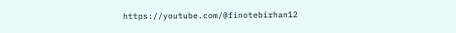https://youtube.com/@finotebirhan12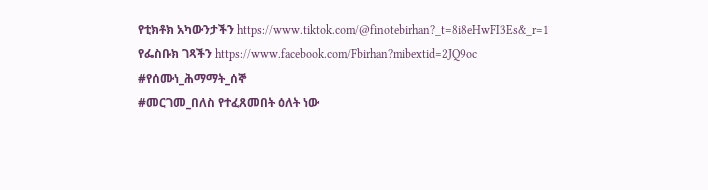የቲክቶክ አካውንታችን https://www.tiktok.com/@finotebirhan?_t=8i8eHwFI3Es&_r=1
የፌስቡክ ገጻችን https://www.facebook.com/Fbirhan?mibextid=2JQ9oc
#የሰሙነ_ሕማማት_ሰኞ
#መርገመ_በለስ የተፈጸመበት ዕለት ነው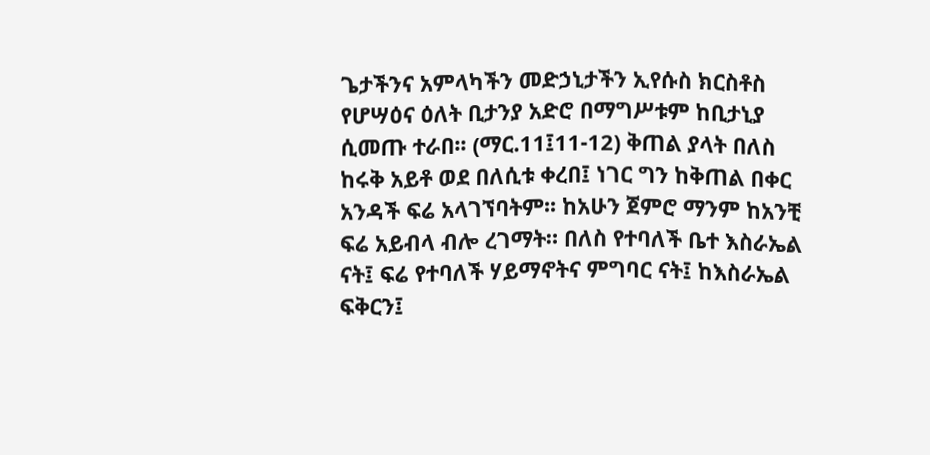ጌታችንና አምላካችን መድኃኒታችን ኢየሱስ ክርስቶስ የሆሣዕና ዕለት ቢታንያ አድሮ በማግሥቱም ከቢታኒያ ሲመጡ ተራበ፡፡ (ማር.11፤11-12) ቅጠል ያላት በለስ ከሩቅ አይቶ ወደ በለሲቱ ቀረበ፤ ነገር ግን ከቅጠል በቀር አንዳች ፍሬ አላገኘባትም፡፡ ከአሁን ጀምሮ ማንም ከአንቺ ፍሬ አይብላ ብሎ ረገማት። በለስ የተባለች ቤተ እስራኤል ናት፤ ፍሬ የተባለች ሃይማኖትና ምግባር ናት፤ ከእስራኤል ፍቅርን፤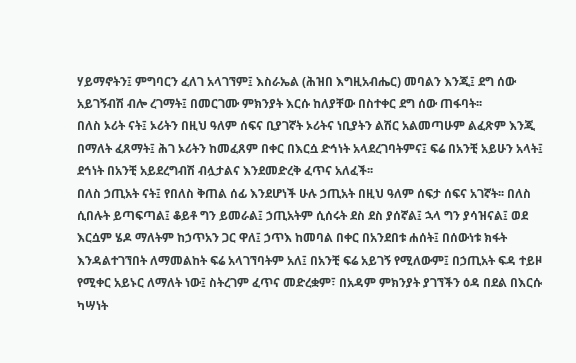ሃይማኖትን፤ ምግባርን ፈለገ አላገኘም፤ እስራኤል (ሕዝበ እግዚአብሔር) መባልን እንጂ፤ ደግ ሰው አይገኝብሽ ብሎ ረገማት፤ በመርገሙ ምክንያት እርሱ ከለያቸው በስተቀር ደግ ሰው ጠፋባት፡፡
በለስ ኦሪት ናት፤ ኦሪትን በዚህ ዓለም ሰፍና ቢያገኛት ኦሪትና ነቢያትን ልሽር አልመጣሁም ልፈጽም እንጂ በማለት ፈጸማት፤ ሕገ ኦሪትን ከመፈጸም በቀር በእርሷ ድኅነት አላደረገባትምና፤ ፍሬ በአንቺ አይሁን አላት፤ ደኅነት በአንቺ አይደረግብሽ ብሏታልና እንደመድረቅ ፈጥና አለፈች፡፡
በለስ ኃጢአት ናት፤ የበለስ ቅጠል ሰፊ እንደሆነች ሁሉ ኃጢአት በዚህ ዓለም ሰፍታ ሰፍና አገኛት፡፡ በለስ ሲበሉት ይጣፍጣል፤ ቆይቶ ግን ይመራል፤ ኃጢአትም ሲሰሩት ደስ ደስ ያሰኛል፤ ኋላ ግን ያሳዝናል፤ ወደ እርሷም ሄዶ ማለትም ከኃጥአን ጋር ዋለ፤ ኃጥእ ከመባል በቀር በአንደበቱ ሐሰት፤ በሰውነቱ ክፋት እንዳልተገኘበት ለማመልከት ፍሬ አላገኘባትም አለ፤ በአንቺ ፍሬ አይገኝ የሚለውም፤ በኃጢአት ፍዳ ተይዞ የሚቀር አይኑር ለማለት ነው፤ ስትረገም ፈጥና መድረቋም፣ በአዳም ምክንያት ያገኘችን ዕዳ በደል በእርሱ ካሣነት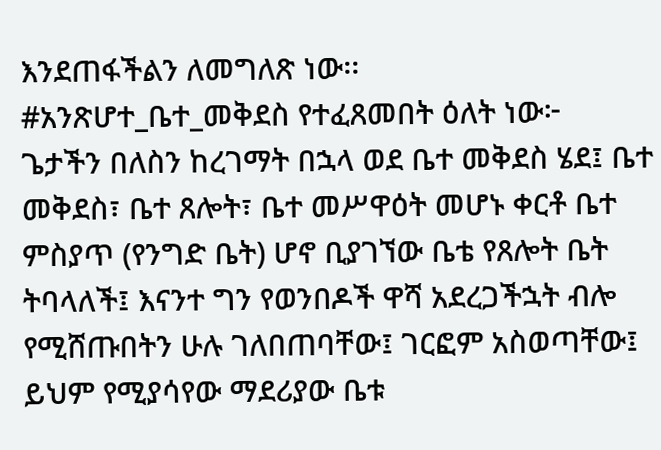እንደጠፋችልን ለመግለጽ ነው፡፡
#አንጽሆተ_ቤተ_መቅደስ የተፈጸመበት ዕለት ነው፦
ጌታችን በለስን ከረገማት በኋላ ወደ ቤተ መቅደስ ሄደ፤ ቤተ መቅደስ፣ ቤተ ጸሎት፣ ቤተ መሥዋዕት መሆኑ ቀርቶ ቤተ ምስያጥ (የንግድ ቤት) ሆኖ ቢያገኘው ቤቴ የጸሎት ቤት ትባላለች፤ እናንተ ግን የወንበዶች ዋሻ አደረጋችኋት ብሎ የሚሸጡበትን ሁሉ ገለበጠባቸው፤ ገርፎም አስወጣቸው፤ ይህም የሚያሳየው ማደሪያው ቤቱ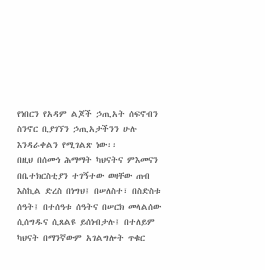የነበርን የአዳም ልጆች ኃጢአት ሰፍኖብን ስንኖር ቢያገኘን ኃጢአታችንን ሁሉ እንዳራቀልን የሚገልጽ ነው፡፡
በዚህ በሰሙነ ሕማማት ካህናትና ምእመናን በቤተክርስቲያን ተገኝተው ወዛቸው ጠብ እስኪል ድረስ በነግህ፤ በሠለስተ፣ በስድስቱ ሰዓት፤ በተሰዓቱ ሰዓትና በሠርክ መላልሰው ሲሰግዱና ሲጸልዩ ይሰነብታሉ፤ በተለይም ካህናት በማንኛውም አገልግሎት ጥቁር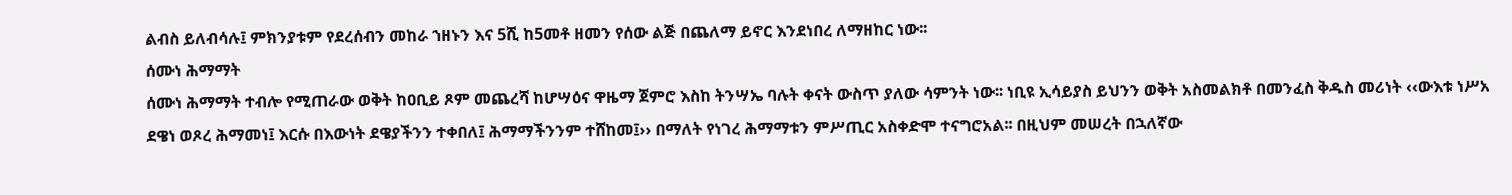ልብስ ይለብሳሉ፤ ምክንያቱም የደረሰብን መከራ ኀዘኑን እና 5ሺ ከ5መቶ ዘመን የሰው ልጅ በጨለማ ይኖር እንደነበረ ለማዘከር ነው፡፡
ሰሙነ ሕማማት
ሰሙነ ሕማማት ተብሎ የሚጠራው ወቅት ከዐቢይ ጾም መጨረሻ ከሆሣዕና ዋዜማ ጀምሮ እስከ ትንሣኤ ባሉት ቀናት ውስጥ ያለው ሳምንት ነው፡፡ ነቢዩ ኢሳይያስ ይህንን ወቅት አስመልክቶ በመንፈስ ቅዱስ መሪነት ‹‹ውእቱ ነሥአ ደዌነ ወጾረ ሕማመነ፤ እርሱ በእውነት ደዌያችንን ተቀበለ፤ ሕማማችንንም ተሸከመ፤›› በማለት የነገረ ሕማማቱን ምሥጢር አስቀድሞ ተናግሮአል፡፡ በዚህም መሠረት በኋለኛው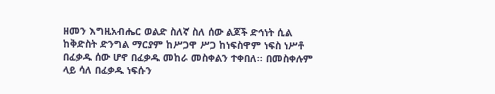ዘመን እግዚአብሔር ወልድ ስለኛ ስለ ሰው ልጆች ድኅነት ሲል ከቅድስት ድንግል ማርያም ከሥጋዋ ሥጋ ከነፍስዋም ነፍስ ነሥቶ በፈቃዱ ሰው ሆኖ በፈቃዱ መከራ መስቀልን ተቀበለ፡፡ በመስቀሉም ላይ ሳለ በፈቃዱ ነፍሱን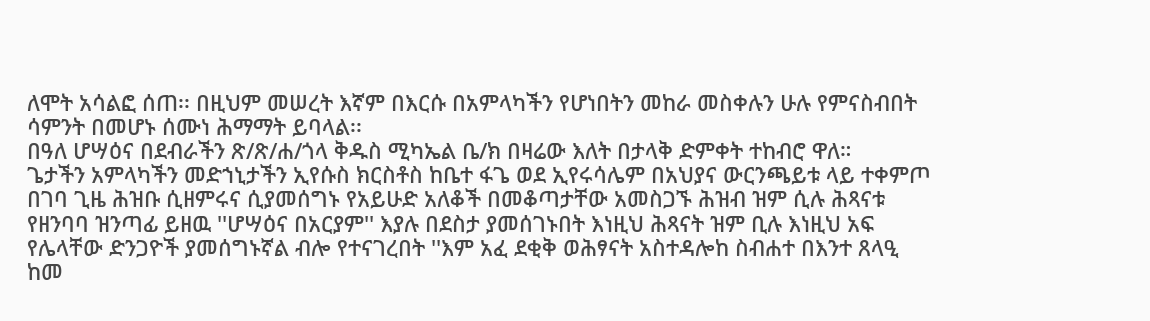ለሞት አሳልፎ ሰጠ፡፡ በዚህም መሠረት እኛም በእርሱ በአምላካችን የሆነበትን መከራ መስቀሉን ሁሉ የምናስብበት ሳምንት በመሆኑ ሰሙነ ሕማማት ይባላል፡፡
በዓለ ሆሣዕና በደብራችን ጽ/ጽ/ሐ/ጎላ ቅዱስ ሚካኤል ቤ/ክ በዛሬው እለት በታላቅ ድምቀት ተከብሮ ዋለ።
ጌታችን አምላካችን መድኀኒታችን ኢየሱስ ክርስቶስ ከቤተ ፋጌ ወደ ኢየሩሳሌም በአህያና ውርንጫይቱ ላይ ተቀምጦ በገባ ጊዜ ሕዝቡ ሲዘምሩና ሲያመሰግኑ የአይሁድ አለቆች በመቆጣታቸው አመስጋኙ ሕዝብ ዝም ሲሉ ሕጻናቱ የዘንባባ ዝንጣፊ ይዘዉ ''ሆሣዕና በአርያም'' እያሉ በደስታ ያመሰገኑበት እነዚህ ሕጻናት ዝም ቢሉ እነዚህ አፍ የሌላቸው ድንጋዮች ያመሰግኑኛል ብሎ የተናገረበት ''እም አፈ ደቂቅ ወሕፃናት አስተዳሎከ ስብሐተ በእንተ ጸላዒ ከመ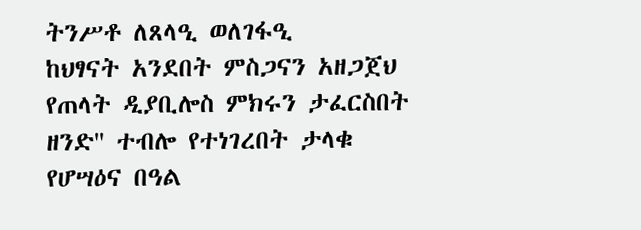ትንሥቶ ለጸላዒ ወለገፋዒ
ከህፃናት አንደበት ምስጋናን አዘጋጀህ
የጠላት ዲያቢሎስ ምክሩን ታፈርስበት ዘንድ'' ተብሎ የተነገረበት ታላቁ የሆሣዕና በዓል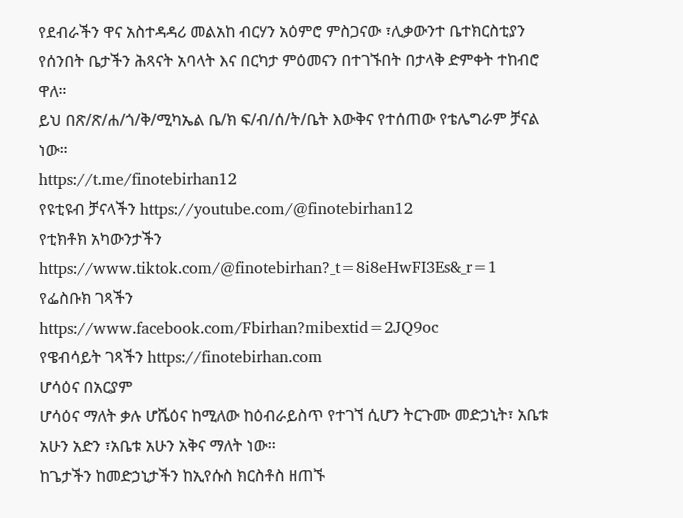የደብራችን ዋና አስተዳዳሪ መልአከ ብርሃን አዕምሮ ምስጋናው ፣ሊቃውንተ ቤተክርስቲያን የሰንበት ቤታችን ሕጻናት አባላት እና በርካታ ምዕመናን በተገኙበት በታላቅ ድምቀት ተከብሮ ዋለ።
ይህ በጽ/ጽ/ሐ/ጎ/ቅ/ሚካኤል ቤ/ክ ፍ/ብ/ሰ/ት/ቤት እውቅና የተሰጠው የቴሌግራም ቻናል ነው።
https://t.me/finotebirhan12
የዩቲዩብ ቻናላችን https://youtube.com/@finotebirhan12
የቲክቶክ አካውንታችን https://www.tiktok.com/@finotebirhan?_t=8i8eHwFI3Es&_r=1
የፌስቡክ ገጻችን
https://www.facebook.com/Fbirhan?mibextid=2JQ9oc
የዌብሳይት ገጻችን https://finotebirhan.com
ሆሳዕና በአርያም
ሆሳዕና ማለት ቃሉ ሆሼዕና ከሚለው ከዕብራይስጥ የተገኘ ሲሆን ትርጉሙ መድኃኒት፣ አቤቱ አሁን አድን ፣አቤቱ አሁን አቅና ማለት ነው፡፡
ከጌታችን ከመድኃኒታችን ከኢየሱስ ክርስቶስ ዘጠኙ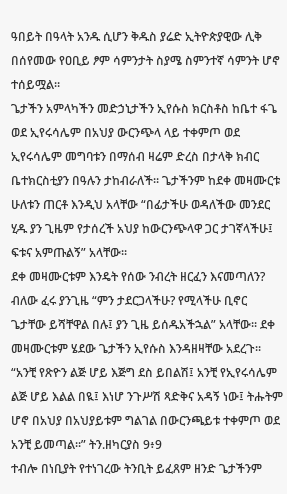ዓበይት በዓላት አንዱ ሲሆን ቅዱስ ያሬድ ኢትዮጵያዊው ሊቅ በሰየመው የዐቢይ ፆም ሳምንታት ስያሜ ስምንተኛ ሳምንት ሆኖ ተሰይሟል።
ጌታችን አምላካችን መድኃኒታችን ኢየሱስ ክርስቶስ ከቤተ ፋጌ ወደ ኢየሩሳሌም በአህያ ውርንጭላ ላይ ተቀምጦ ወደ ኢየሩሳሌም መግባቱን በማሰብ ዛሬም ድረስ በታላቅ ክብር ቤተክርስቲያን በዓሉን ታከብራለች። ጌታችንም ከደቀ መዛሙርቱ ሁለቱን ጠርቶ እንዲህ አላቸው “በፊታችሁ ወዳለችው መንደር ሂዱ ያን ጊዜም የታሰረች አህያ ከውርንጭላዋ ጋር ታገኛላችሁ፤ ፍቱና አምጡልኝ” አላቸው፡፡
ደቀ መዛሙርቱም እንዴት የሰው ንብረት ዘርፈን እናመጣለን? ብለው ፈሩ ያንጊዜ “ምን ታደርጋላችሁ? የሚላችሁ ቢኖር ጌታቸው ይሻቸዋል በሉ፤ ያን ጊዜ ይሰዱአችኋል” አላቸው፡፡ ደቀ መዛሙርቱም ሄደው ጌታችን ኢየሱስ እንዳዘዛቸው አደረጉ፡፡
“አንቺ የጽዮን ልጅ ሆይ እጅግ ደስ ይበልሽ፤ አንቺ የኢየሩሳሌም ልጅ ሆይ እልል በዪ፤ እነሆ ንጉሥሽ ጻድቅና አዳኝ ነው፤ ትሑትም ሆኖ በአህያ በአህያይቱም ግልገል በውርንጫይቱ ተቀምጦ ወደ አንቺ ይመጣል፡፡” ትን.ዘካርያስ 9፥9
ተብሎ በነቢያት የተነገረው ትንቢት ይፈጸም ዘንድ ጌታችንም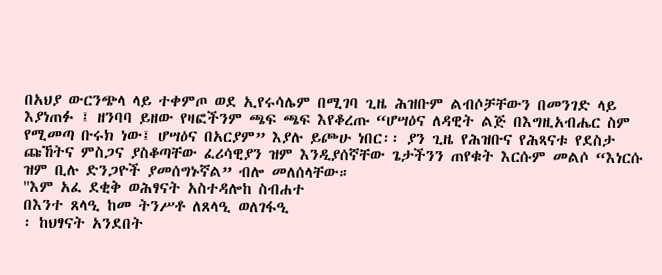በአህያ ውርንጭላ ላይ ተቀምጦ ወደ ኢየሩሳሌም በሚገባ ጊዜ ሕዝቡም ልብሶቻቸውን በመንገድ ላይ እያነጠፉ ፤ ዘንባባ ይዘው የዛፎችንም ጫፍ ጫፍ እየቆረጡ “ሆሣዕና ለዳዊት ልጅ በእግዚአብሔር ስም የሚመጣ ቡሩክ ነው፤ ሆሣዕና በአርያም” እያሉ ይጮሁ ነበር፡፡ ያን ጊዜ የሕዝቡና የሕጻናቱ የደስታ ጩኸትና ምስጋና ያስቆጣቸው ፈሪሳዊያን ዝም እንዲያሰኛቸው ጌታችንን ጠየቁት እርሱም መልሶ “እነርሱ ዝም ቢሉ ድንጋዮች ያመሰግኑኛል” ብሎ መለሰላቸው።
''እም አፈ ደቂቅ ወሕፃናት አስተዳሎከ ስብሐተ
በእንተ ጸላዒ ከመ ትንሥቶ ለጸላዒ ወለገፋዒ
፡ ከህፃናት አንደበት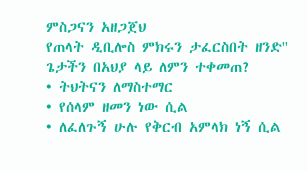ምስጋናን አዘጋጀህ
የጠላት ዲቢሎስ ምክሩን ታፈርስበት ዘንድ''
ጌታችን በአህያ ላይ ለምን ተቀመጠ?
• ትህትናን ለማስተማር
• የሰላም ዘመን ነው ሲል
• ለፈለጉኝ ሁሉ የቅርብ አምላክ ነኝ ሲል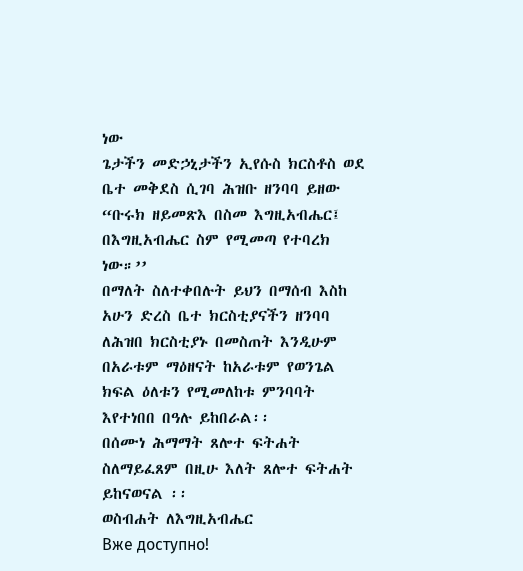ነው
ጌታችን መድኃኒታችን ኢየሱስ ክርስቶስ ወደ ቤተ መቅደስ ሲገባ ሕዝቡ ዘንባባ ይዘው
“ቡሩክ ዘይመጽእ በስመ እግዚአብሔር፤ በእግዚአብሔር ስም የሚመጣ የተባረክ ነው።’’
በማለት ስለተቀበሉት ይህን በማሰብ እስከ አሁን ድረስ ቤተ ክርስቲያናችን ዘንባባ ለሕዝበ ክርስቲያኑ በመስጠት እንዲሁም በአራቱም ማዕዘናት ከአራቱም የወንጌል ክፍል ዕለቱን የሚመለከቱ ምንባባት እየተነበበ በዓሉ ይከበራል፡፡
በሰሙነ ሕማማት ጸሎተ ፍትሐት ስለማይፈጸም በዚሁ እለት ጸሎተ ፍትሐት ይከናወናል ፡፡
ወስብሐት ለእግዚአብሔር
Вже доступно!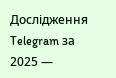Дослідження Telegram за 2025 —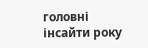головні інсайти року